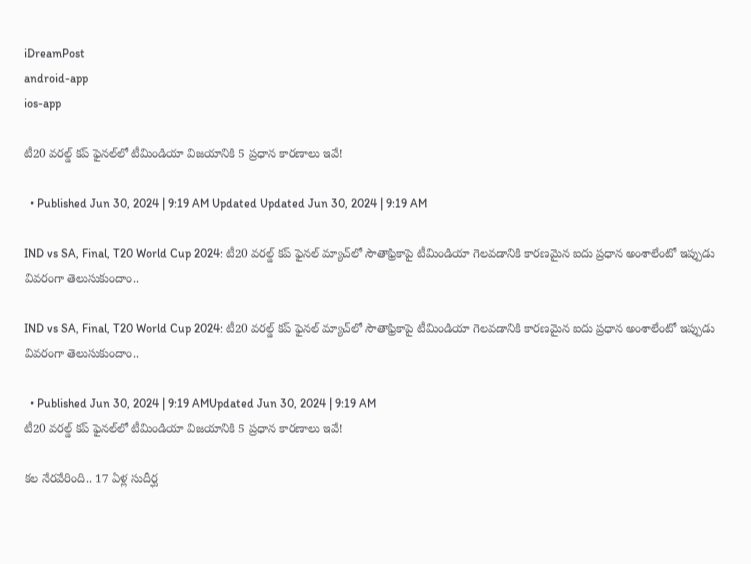iDreamPost
android-app
ios-app

టీ20 వరల్డ్‌ కప్‌ ఫైనల్‌లో టీమిండియా విజయానికి 5 ప్రధాన కారణాలు ఇవే!

  • Published Jun 30, 2024 | 9:19 AM Updated Updated Jun 30, 2024 | 9:19 AM

IND vs SA, Final, T20 World Cup 2024: టీ20 వరల్డ్‌ కప్‌ ఫైనల్‌ మ్యాచ్‌లో సౌతాఫ్రికాపై టీమిండియా గెలవడానికి కారణమైన ఐదు ప్రధాన అంశాలేంటో ఇప్పుడు వివరంగా తెలుసుకుందాం..

IND vs SA, Final, T20 World Cup 2024: టీ20 వరల్డ్‌ కప్‌ ఫైనల్‌ మ్యాచ్‌లో సౌతాఫ్రికాపై టీమిండియా గెలవడానికి కారణమైన ఐదు ప్రధాన అంశాలేంటో ఇప్పుడు వివరంగా తెలుసుకుందాం..

  • Published Jun 30, 2024 | 9:19 AMUpdated Jun 30, 2024 | 9:19 AM
టీ20 వరల్డ్‌ కప్‌ ఫైనల్‌లో టీమిండియా విజయానికి 5 ప్రధాన కారణాలు ఇవే!

కల నేరవేరింది.. 17 ఏళ్ల సుదీర్ఘ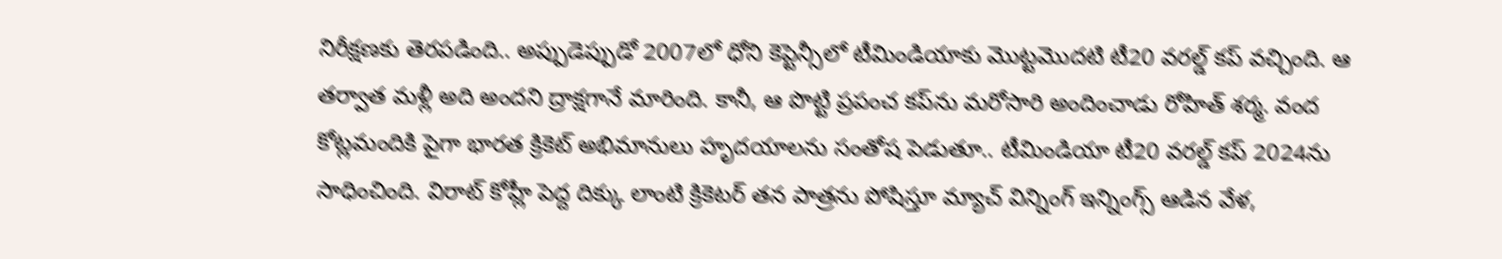నిరీక్షణకు తెరపడింది.. అప్పుడెప్పుడో 2007లో ధోని కెప్టెన్సీలో టీమిండియాకు మొట్టమొదటి టీ20 వరల్డ్‌ కప్‌ వచ్చింది. ఆ తర్వాత మళ్లీ అది అందని ద్రాక్షగానే మారింది. కానీ, ఆ పొట్టి ప్రపంచ కప్‌ను మరోసారి అందించాడు రోహిత్‌ శర్మ. వంద కోట్లమందికి పైగా భారత క్రికెట్‌ అభిమానులు హృదయాలను సంతోష పెడుతూ.. టీమిండియా టీ20 వరల్డ్‌ కప్‌ 2024ను సాధించింది. విరాట్‌ కోహ్లీ పెద్ద దిక్కు లాంటి క్రికెటర్‌ తన పాత్రను పోషిస్తూ మ్యాచ్‌ విన్నింగ్‌ ఇన్నింగ్స్‌ ఆడిన వేళ,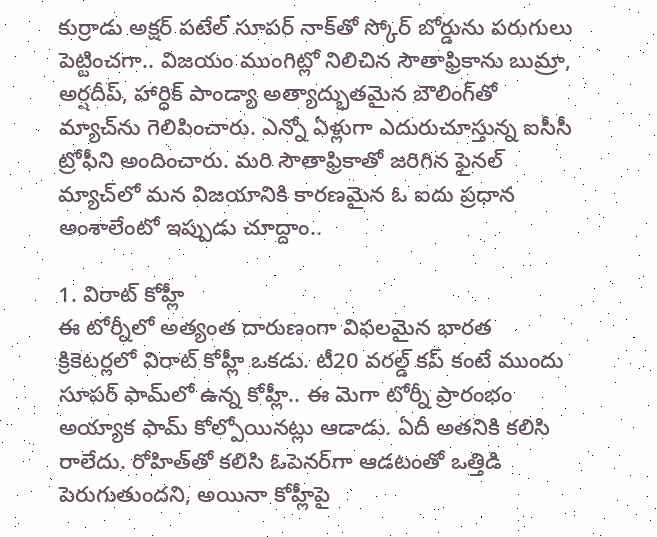కుర్రాడు అక్షర్‌ పటేల్‌ సూపర్‌ నాక్‌తో స్కోర్‌ బోర్డును పరుగులు పెట్టించగా.. విజయం ముంగిట్లో నిలిచిన సౌతాఫ్రికాను బుమ్రా, అర్షదీప్‌, హార్ధిక్‌ పాండ్యా అత్యాద్భుతమైన బౌలింగ్‌తో మ్యాచ్‌ను గెలిపించారు. ఎన్నో ఏళ్లుగా ఎదురుచూస్తున్న ఐసీసీ ట్రోఫీని అందించారు. మరి సౌతాఫ్రికాతో జరిగిన ఫైనల్‌ మ్యాచ్‌లో మన విజయానికి కారణమైన ఓ ఐదు ప్రధాన అంశాలేంటో ఇప్పుడు చూద్దాం..

1. విరాట్‌ కోహ్లీ
ఈ టోర్నీలో అత్యంత దారుణంగా విఫలమైన భారత క్రికెటర్లలో విరాట్‌ కోహ్లీ ఒకడు. టీ20 వరల్డ్‌ కప్‌ కంటే ముందు సూపర్‌ ఫామ్‌లో ఉన్న కోహ్లీ.. ఈ మెగా టోర్నీ ప్రారంభం అయ్యాక ఫామ్‌ కోల్పోయినట్లు ఆడాడు. ఏదీ అతనికి కలిసి రాలేదు. రోహిత్‌తో కలిసి ఓపెనర్‌గా ఆడటంతో ఒత్తిడి పెరుగుతుందని, అయినా కోహ్లీపై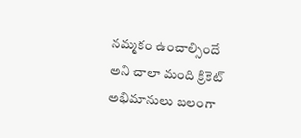నమ్మకం ఉంచాల్సిందే అని చాలా మంది క్రికెట్‌ అభిమానులు బలంగా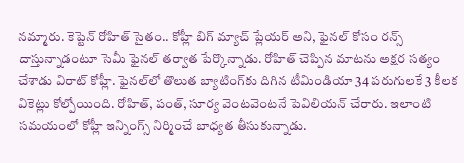నమ్మారు. కెప్టెన్‌ రోహిత్‌ సైతం.. కోహ్లీ బిగ్‌ మ్యాచ్‌ ప్లేయర్‌ అని, ఫైనల్‌ కోసం రన్స్‌ దాస్తున్నాడంటూ సెమీ ఫైనల్‌ తర్వాత పేర్కొన్నాడు. రోహిత్‌ చెప్పిన మాటను అక్షర సత్యం చేశాడు విరాట్‌ కోహ్లీ. ఫైనల్‌లో తొలుత బ్యాటింగ్‌కు దిగిన టీమిండియా 34 పరుగులకే 3 కీలక వికెట్లు కోల్పోయింది. రోహిత్‌, పంత్‌, సూర్య వెంటవెంటనే పెవిలియన్‌ చేరారు. ఇలాంటి సమయంలో కోహ్లీ ఇన్నింగ్స్‌ నిర్మించే బాధ్యత తీసుకున్నాడు.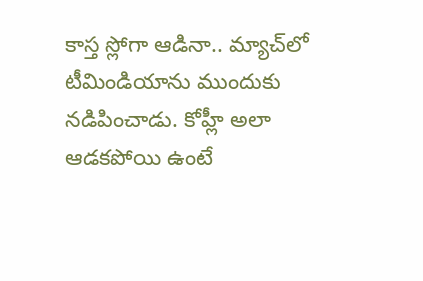కాస్త స్లోగా ఆడినా.. మ్యాచ్‌లో టీమిండియాను ముందుకు నడిపించాడు. కోహ్లీ అలా ఆడకపోయి ఉంటే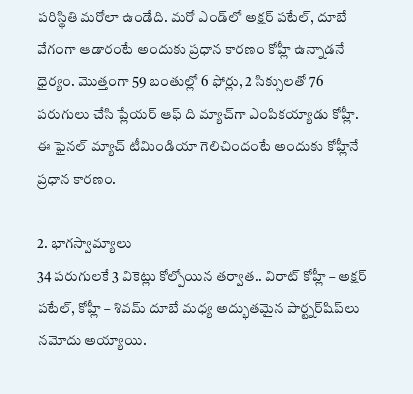పరిస్థితి మరోలా ఉండేది. మరో ఎండ్‌లో అక్షర్‌ పటేల్‌, దూబే వేగంగా ఆడారంటే అందుకు ప్రధాన కారణం కోహ్లీ ఉన్నాడనే ధైర్యం. మొత్తంగా 59 బంతుల్లో 6 ఫోర్లు, 2 సిక్సులతో 76 పరుగులు చేసి ప్లేయర్‌ ఆఫ్‌ ది మ్యాచ్‌గా ఎంపికయ్యాడు కోహ్లీ. ఈ ఫైనల్‌ మ్యాచ్‌ టీమిండియా గెలిచిందంటే అందుకు కోహ్లీనే ప్రధాన కారణం.

2. భాగస్వామ్యాలు
34 పరుగులకే 3 వికెట్లు కోల్పోయిన తర్వాత.. విరాట్‌ కోహ్లీ – అక్షర్‌ పటేల్‌, కోహ్లీ – శివమ్‌ దూబే మధ్య అద్భుతమైన పార్ట్నర్‌షిప్‌లు నమోదు అయ్యాయి.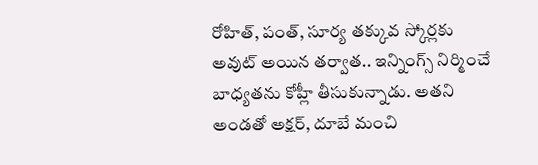రోహిత్‌, పంత్‌, సూర్య తక్కువ స్కోర్లకు అవుట్‌ అయిన తర్వాత.. ఇన్నింగ్స్‌ నిర్మించే బాధ్యతను కోహ్లీ తీసుకున్నాడు. అతని అండతో అక్షర్‌, దూబే మంచి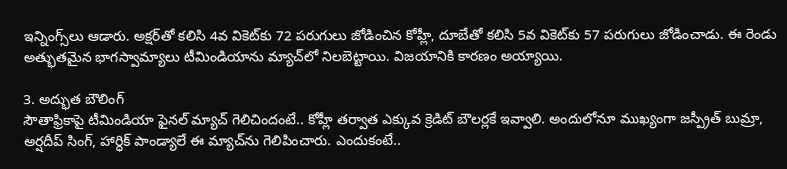ఇన్నింగ్స్‌లు ఆడారు. అక్షర్‌తో కలిసి 4వ వికెట్‌కు 72 పరుగులు జోడించిన కోహ్లీ, దూబేతో కలిసి 5వ వికెట్‌కు 57 పరుగులు జోడించాడు. ఈ రెండు అత్భుతమైన భాగస్వామ్యాలు టీమిండియాను మ్యాచ్‌లో నిలబెట్టాయి. విజయానికి కారణం అయ్యాయి.

3. అద్భుత బౌలింగ్‌
సౌతాఫ్రికాపై టీమిండియా ఫైనల్‌ మ్యాచ్‌ గెలిచిందంటే.. కోహ్లీ తర్వాత ఎక్కువ క్రెడిట్‌ బౌలర్లకే ఇవ్వాలి. అందులోనూ ముఖ్యంగా జస్ప్రీత్‌ బుమ్రా, అర్షదీప్‌ సింగ్‌, హార్ధిక్‌ పాండ్యాలే ఈ మ్యాచ్‌ను గెలిపించారు. ఎందుకంటే..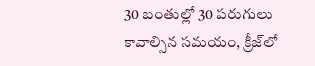30 బంతుల్లో 30 పరుగులు కావాల్సిన సమయం, క్రీజ్‌లో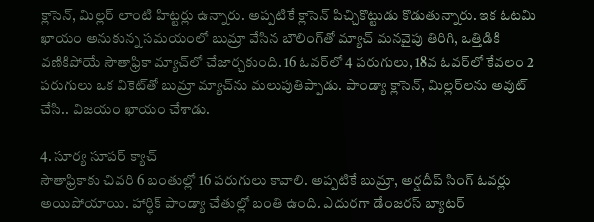క్లాసెన్‌, మిల్లర్‌ లాంటి హిట్టర్లు ఉన్నారు. అప్పటికే క్లాసెన్‌ పిచ్చికొట్టుడు కొడుతున్నారు. ఇక ఓటమి ఖాయం అనుకున్న సమయంలో బుమ్రా వేసిన బౌలింగ్‌తో మ్యాచ్‌ మనవైపు తిరిగి, ఒత్తిడికి వణికిపోయే సౌతాఫ్రికా మ్యాచ్‌లో చేజార్చకుంది. 16 ఓవర్‌లో 4 పరుగులు, 18వ ఓవర్‌లో కేవలం 2 పరుగులు ఒక వికెట్‌తో బుమ్రా మ్యాచ్‌ను మలుపుతిప్పాడు. పాండ్యా క్లాసెన్‌, మిల్లర్‌లను అవుట్‌ చేసి.. విజయం ఖాయం చేశాడు.

4. సూర్య సూపర్‌ క్యాచ్‌
సౌతాఫ్రికాకు చివరి 6 బంతుల్లో 16 పరుగులు కావాలి. అప్పటికే బుమ్రా, అర్షదీప్‌ సింగ్‌ ఓవర్లు అయిపోయాయి. హార్ధిక్‌ పాండ్యా చేతుల్లో బంతి ఉంది. ఎదురగా డేంజరస్‌ బ్యాటర్‌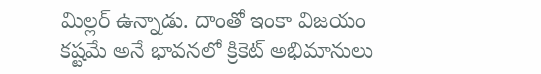మిల్లర్‌ ఉన్నాడు. దాంతో ఇంకా విజయం కష్టమే అనే భావనలో క్రికెట్‌ అభిమానులు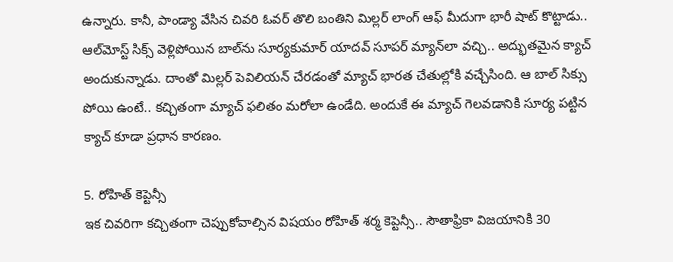ఉన్నారు. కానీ, పాండ్యా వేసిన చివరి ఓవర్‌ తొలి బంతిని మిల్లర్‌ లాంగ్‌ ఆఫ్‌ మీదుగా భారీ షాట్‌ కొట్టాడు.. ఆల్‌మోస్ట్‌ సిక్స్‌ వెళ్లిపోయిన బాల్‌ను సూర్యకుమార్‌ యాదవ్‌ సూపర్‌ మ్యాన్‌లా వచ్చి.. అద్భుతమైన క్యాచ్‌ అందుకున్నాడు. దాంతో మిల్లర్‌ పెవిలియన్‌ చేరడంతో మ్యాచ్‌ భారత చేతుల్లోకి వచ్చేసింది. ఆ బాల్‌ సిక్సు పోయి ఉంటే.. కచ్చితంగా మ్యాచ్‌ ఫలితం మరోలా ఉండేది. అందుకే ఈ మ్యాచ్‌ గెలవడానికి సూర్య పట్టిన క్యాచ్‌ కూడా ప్రధాన కారణం.

5. రోహిత్‌ కెప్టెన్సీ
ఇక చివరిగా కచ్చితంగా చెప్పుకోవాల్సిన విషయం రోహిత్‌ శర్మ కెప్టెన్సీ.. సౌతాఫ్రికా విజయానికి 30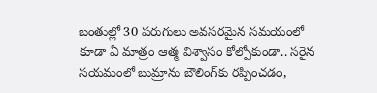బంతుల్లో 30 పరుగులు అవసరమైన సమయంలో కూడా ఏ మాత్రం ఆత్మ విశ్వాసం కోల్పోకుండా.. సరైన సయమంలో బుమ్రాను బౌలింగ్‌కు రప్పించడం,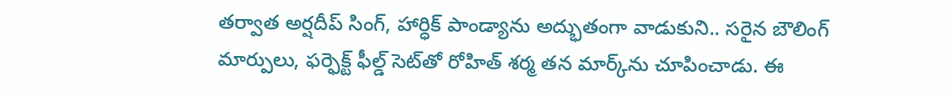తర్వాత అర్షదీప్‌ సింగ్‌, హార్ధిక్‌ పాండ్యాను అద్భుతంగా వాడుకుని.. సరైన బౌలింగ్‌ మార్పులు, ఫర్ఫెక్ట్‌ ఫీల్డ్‌ సెట్‌తో రోహిత్‌ శర్మ తన మార్క్‌ను చూపించాడు. ఈ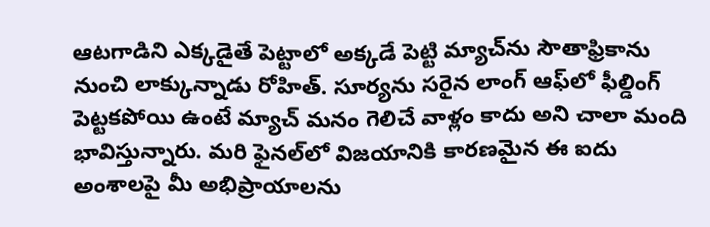ఆటగాడిని ఎక్కడైతే పెట్టాలో అక్కడే పెట్టి మ్యాచ్‌ను సౌతాఫ్రికాను నుంచి లాక్కున్నాడు రోహిత్‌. సూర్యను సరైన లాంగ్‌ ఆఫ్‌లో ఫీల్డింగ్‌ పెట్టకపోయి ఉంటే మ్యాచ్‌ మనం గెలిచే వాళ్లం కాదు అని చాలా మంది భావిస్తున్నారు. మరి ఫైనల్‌లో విజయానికి కారణమైన ఈ ఐదు అంశాలపై మీ అభిప్రాయాలను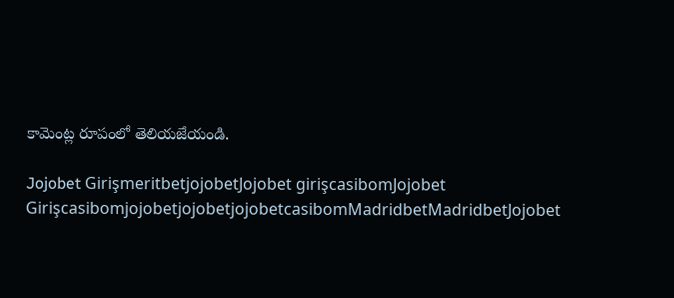కామెంట్ల రూపంలో తెలియజేయండి.

Jojobet GirişmeritbetjojobetJojobet girişcasibomJojobet GirişcasibomjojobetjojobetjojobetcasibomMadridbetMadridbetJojobet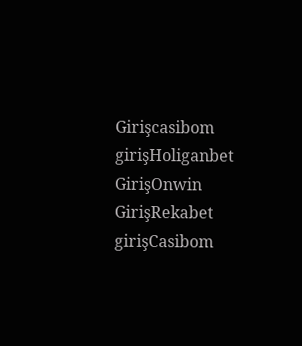Girişcasibom girişHoliganbet GirişOnwin GirişRekabet girişCasibom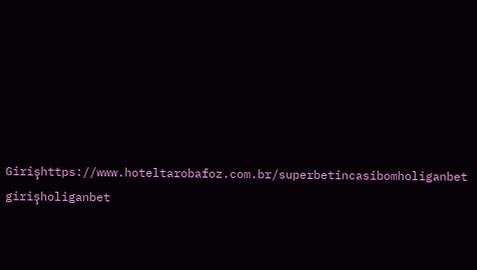Girişhttps://www.hoteltarobafoz.com.br/superbetincasibomholiganbet girişholiganbet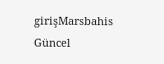girişMarsbahis Güncel